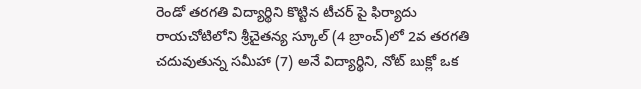రెండో తరగతి విద్యార్థిని కొట్టిన టీచర్ పై ఫిర్యాదు
రాయచోటిలోని శ్రీచైతన్య స్కూల్ (4 బ్రాంచ్)లో 2వ తరగతి చదువుతున్న సమీహా (7) అనే విద్యార్థిని, నోట్ బుక్లో ఒక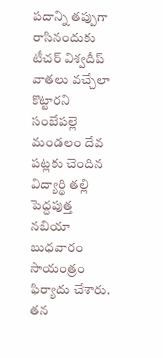పదాన్ని తప్పుగా రాసినందుకు టీచర్ విశ్వదీప్ వాతలు వచ్చేలా కొట్టారని సంబేపల్లె మండలం దేవ పట్లకు చెందిన విద్యార్థి తల్లి పెద్దపుత్త నబియా బుధవారం సాయంత్రం ఫిర్యాదు చేశారు. తన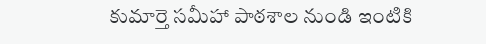కుమార్తె సమీహా పాఠశాల నుండి ఇంటికి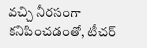వచ్చి నీరసంగా కనిపించడంతో, టీచర్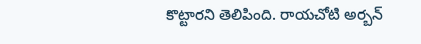కొట్టారని తెలిపింది. రాయచోటి అర్బన్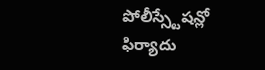పోలీస్స్టేషన్లో ఫిర్యాదు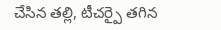చేసిన తల్లి, టీచర్పై తగిన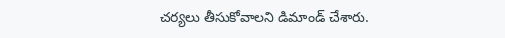చర్యలు తీసుకోవాలని డిమాండ్ చేశారు.